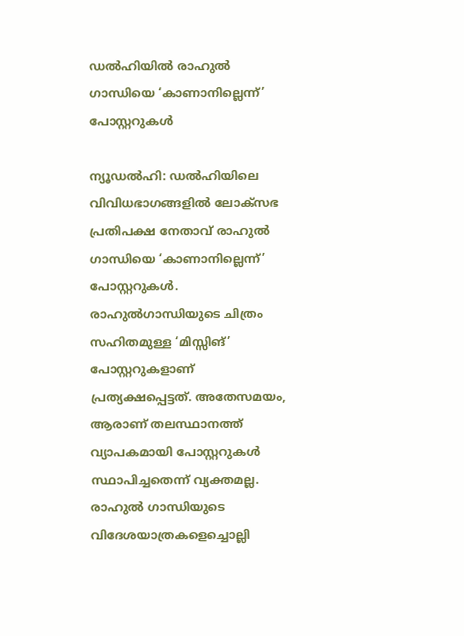ഡൽഹിയിൽ രാഹുൽ ഗാന്ധിയെ ‘കാണാനില്ലെന്ന്’ പോസ്റ്ററുകൾ

ന്യൂഡൽഹി: ഡൽഹിയിലെ വിവിധഭാഗങ്ങളിൽ ലോക്സഭ പ്രതിപക്ഷ നേതാവ് രാഹുൽ ഗാന്ധിയെ ‘കാണാനില്ലെന്ന്’ പോസ്റ്ററുകൾ. രാഹുൽഗാന്ധിയുടെ ചിത്രം സഹിതമുള്ള ‘മിസ്സിങ്’ പോസ്റ്ററുകളാണ് പ്രത്യക്ഷപ്പെട്ടത്. അതേസമയം, ആരാണ് തലസ്ഥാനത്ത് വ്യാപകമായി പോസ്റ്ററുകൾ സ്ഥാപിച്ചതെന്ന് വ്യക്തമല്ല. രാഹുൽ ഗാന്ധിയുടെ വിദേശയാത്രകളെച്ചൊല്ലി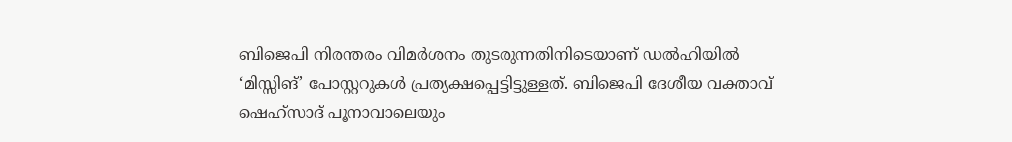ബിജെപി നിരന്തരം വിമർശനം തുടരുന്നതിനിടെയാണ് ഡൽഹിയിൽ ‘മിസ്സിങ്’ പോസ്റ്ററുകൾ പ്രത്യക്ഷപ്പെട്ടിട്ടുള്ളത്. ബിജെപി ദേശീയ വക്താവ് ഷെഹ്സാദ് പൂനാവാലെയും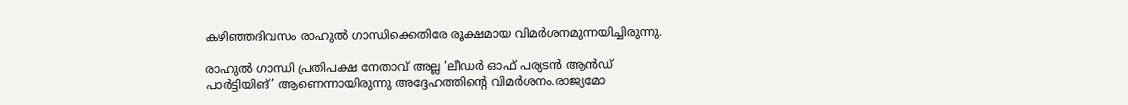കഴിഞ്ഞദിവസം രാഹുൽ ഗാന്ധിക്കെതിരേ രൂക്ഷമായ വിമർശനമുന്നയിച്ചിരുന്നു.

രാഹുൽ ഗാന്ധി പ്രതിപക്ഷ നേതാവ് അല്ല ‘ലീഡർ ഓഫ് പര്യടൻ ആൻഡ് പാർട്ടിയിങ്’ ആണെന്നായിരുന്നു അദ്ദേഹത്തിന്റെ വിമർശനം.രാജ്യമോ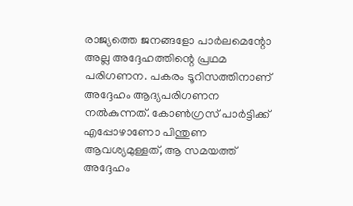രാജ്യത്തെ ജനങ്ങളോ പാർലമെന്റോ അല്ല അദ്ദേഹത്തിന്റെ പ്രഥമ പരിഗണന. പകരം ടൂറിസത്തിനാണ് അദ്ദേഹം ആദ്യപരിഗണന നൽകുന്നത്. കോൺഗ്രസ് പാർട്ടിക്ക് എപ്പോഴാണോ പിന്തുണ ആവശ്യമുള്ളത്, ആ സമയത്ത് അദ്ദേഹം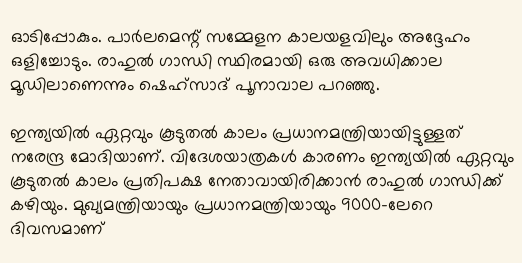ഓടിപ്പോകും. പാർലമെന്റ് സമ്മേളന കാലയളവിലും അദ്ദേഹം ഒളിച്ചോടും. രാഹുൽ ഗാന്ധി സ്ഥിരമായി ഒരു അവധിക്കാല മൂഡിലാണെന്നും ഷെഹ്സാദ് പൂനാവാല പറഞ്ഞു.

ഇന്ത്യയിൽ ഏറ്റവും കൂടുതൽ കാലം പ്രധാനമന്ത്രിയായിട്ടുള്ളത് നരേന്ദ്ര മോദിയാണ്. വിദേശയാത്രകൾ കാരണം ഇന്ത്യയിൽ ഏറ്റവും കൂടുതൽ കാലം പ്രതിപക്ഷ നേതാവായിരിക്കാൻ രാഹുൽ ഗാന്ധിക്ക് കഴിയും. മുഖ്യമന്ത്രിയായും പ്രധാനമന്ത്രിയായും 9000-ലേറെ ദിവസമാണ്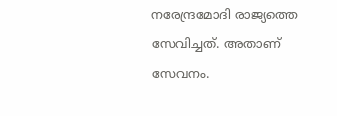നരേന്ദ്രമോദി രാജ്യത്തെ സേവിച്ചത്. അതാണ് സേവനം.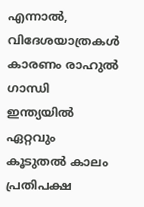എന്നാൽ, വിദേശയാത്രകൾ കാരണം രാഹുൽ ഗാന്ധി ഇന്ത്യയിൽ ഏറ്റവും കൂടുതൽ കാലം പ്രതിപക്ഷ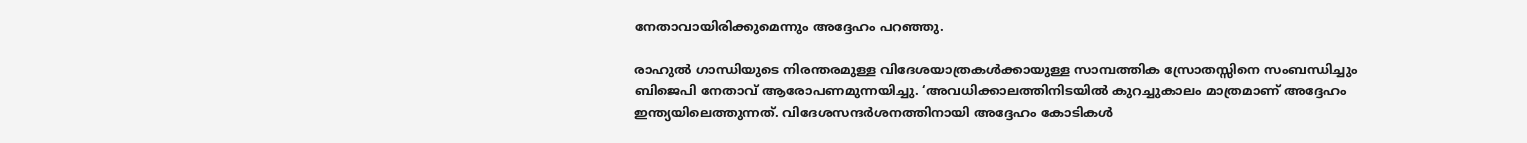നേതാവായിരിക്കുമെന്നും അദ്ദേഹം പറഞ്ഞു.

രാഹുൽ ഗാന്ധിയുടെ നിരന്തരമുള്ള വിദേശയാത്രകൾക്കായുള്ള സാമ്പത്തിക സ്രോതസ്സിനെ സംബന്ധിച്ചും ബിജെപി നേതാവ് ആരോപണമുന്നയിച്ചു. ‘അവധിക്കാലത്തിനിടയിൽ കുറച്ചുകാലം മാത്രമാണ് അദ്ദേഹം ഇന്ത്യയിലെത്തുന്നത്. വിദേശസന്ദർശനത്തിനായി അദ്ദേഹം കോടികൾ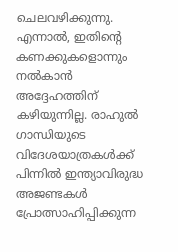ചെലവഴിക്കുന്നു. എന്നാൽ, ഇതിന്റെ കണക്കുകളൊന്നും നൽകാൻ അദ്ദേഹത്തിന് കഴിയുന്നില്ല. രാഹുൽ ഗാന്ധിയുടെ വിദേശയാത്രകൾക്ക് പിന്നിൽ ഇന്ത്യാവിരുദ്ധ അജണ്ടകൾ പ്രോത്സാഹിപ്പിക്കുന്ന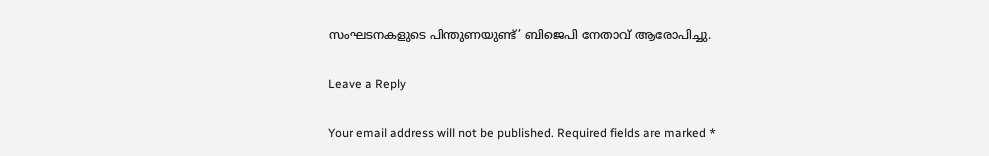സംഘടനകളുടെ പിന്തുണയുണ്ട്’ ബിജെപി നേതാവ് ആരോപിച്ചു.

Leave a Reply

Your email address will not be published. Required fields are marked *